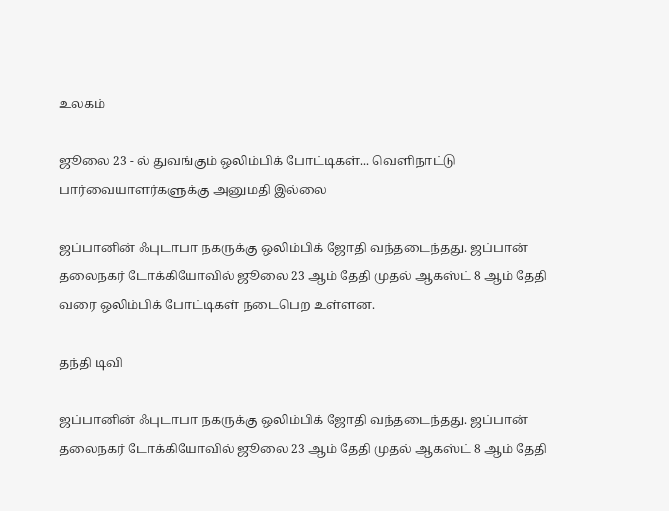உலகம்

ஜூலை 23 - ல் துவங்கும் ஒலிம்பிக் போட்டிகள்... வெளிநாட்டு பார்வையாளர்களுக்கு அனுமதி இல்லை

ஜப்பானின் ஃபுடாபா நகருக்கு ஒலிம்பிக் ஜோதி வந்தடைந்தது. ஜப்பான் தலைநகர் டோக்கியோவில் ஜூலை 23 ஆம் தேதி முதல் ஆகஸ்ட் 8 ஆம் தேதி வரை ஒலிம்பிக் போட்டிகள் நடைபெற உள்ளன.

தந்தி டிவி

ஜப்பானின் ஃபுடாபா நகருக்கு ஒலிம்பிக் ஜோதி வந்தடைந்தது. ஜப்பான் தலைநகர் டோக்கியோவில் ஜூலை 23 ஆம் தேதி முதல் ஆகஸ்ட் 8 ஆம் தேதி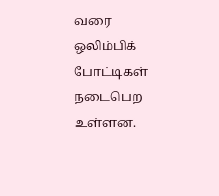வரை ஒலிம்பிக் போட்டிகள் நடைபெற உள்ளன.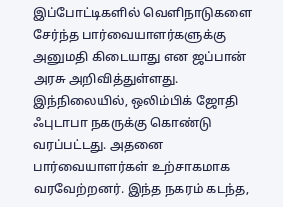இப்போட்டிகளில் வெளிநாடுகளை சேர்ந்த பார்வையாளர்களுக்கு அனுமதி கிடையாது என ஜப்பான் அரசு அறிவித்துள்ளது. இந்நிலையில், ஒலிம்பிக் ஜோதி ஃபுடாபா நகருக்கு கொண்டு வரப்பட்டது. அதனை பார்வையாளர்கள் உற்சாகமாக வரவேற்றனர். இந்த நகரம் கடந்த,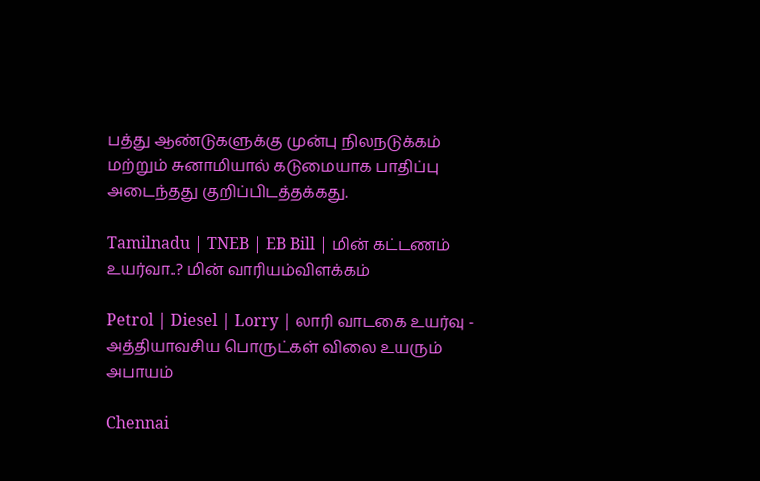பத்து ஆண்டுகளுக்கு முன்பு நிலநடுக்கம் மற்றும் சுனாமியால் கடுமையாக பாதிப்பு அடைந்தது குறிப்பிடத்தக்கது.

Tamilnadu | TNEB | EB Bill | மின் கட்டணம் உயர்வா..? மின் வாரியம்விளக்கம்

Petrol | Diesel | Lorry | லாரி வாடகை உயர்வு - அத்தியாவசிய பொருட்கள் விலை உயரும் அபாயம்

Chennai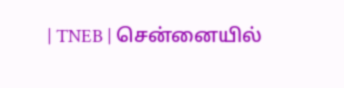| TNEB | சென்னையில்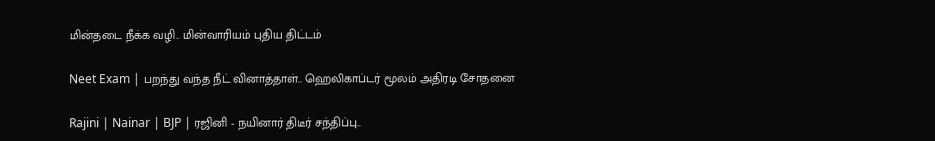மின்தடை நீக்க வழி.. மின்வாரியம் புதிய திட்டம்

Neet Exam | பறந்து வந்த நீட் வினாத்தாள்.. ஹெலிகாப்டர் மூலம் அதிரடி சோதனை

Rajini | Nainar | BJP | ரஜினி - நயினார் திடீர் சந்திப்பு..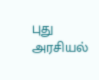புது அரசியல்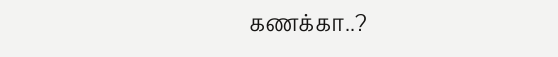கணக்கா..?